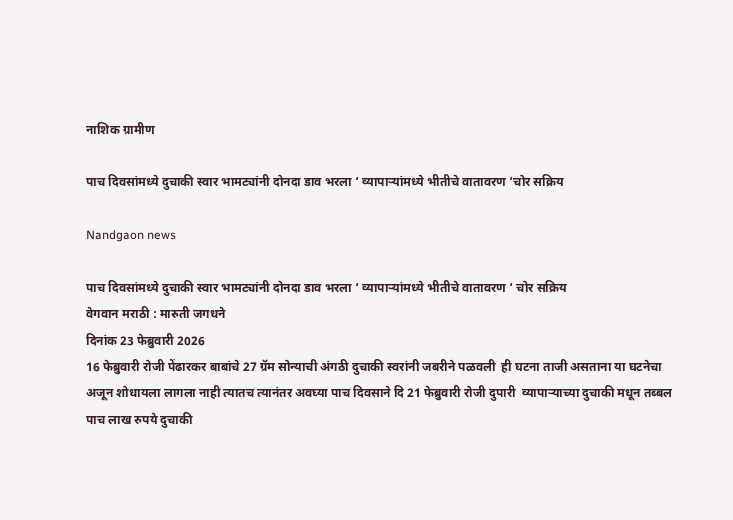नाशिक ग्रामीण

पाच दिवसांमध्ये दुचाकी स्वार भामट्यांनी दोनदा डाव भरला ‘ व्यापाऱ्यांमध्ये भीतीचे वातावरण ‘चोर सक्रिय

Nandgaon news

पाच दिवसांमध्ये दुचाकी स्वार भामट्यांनी दोनदा डाव भरला ‘ व्यापाऱ्यांमध्ये भीतीचे वातावरण ‘ चोर सक्रिय
वेगवान मराठी : मारुती जगधने
दिनांक 23 फेब्रुवारी 2026
16 फेब्रुवारी रोजी पेंढारकर बाबांचे 27 ग्रॅम सोन्याची अंगठी दुचाकी स्वरांनी जबरीने पळवली  ही घटना ताजी असताना या घटनेचा अजून शोधायला लागला नाही त्यातच त्यानंतर अवघ्या पाच दिवसाने दि 21 फेब्रुवारी रोजी दुपारी  व्यापाऱ्याच्या दुचाकी मधून तब्बल पाच लाख रुपये दुचाकी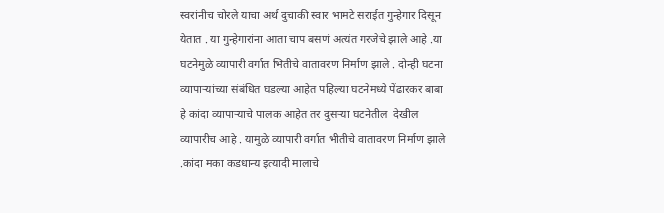स्वरांनीच चोरले याचा अर्थ दुचाकी स्वार भामटे सराईत गुन्हेगार दिसून येतात . या गुन्हेगारांना आता चाप बसणं अत्यंत गरजेचे झाले आहे .या घटनेमुळे व्यापारी वर्गात भितीचे वातावरण निर्माण झाले . दोन्ही घटना व्यापाऱ्यांच्या संबंधित घडल्या आहेत पहिल्या घटनेमध्ये पेंढारकर बाबा हे कांदा व्यापाऱ्याचे पालक आहेत तर दुसऱ्या घटनेतील  देखील व्यापारीच आहे . यामुळे व्यापारी वर्गात भीतीचे वातावरण निर्माण झाले .कांदा मका कडधान्य इत्यादी मालाचे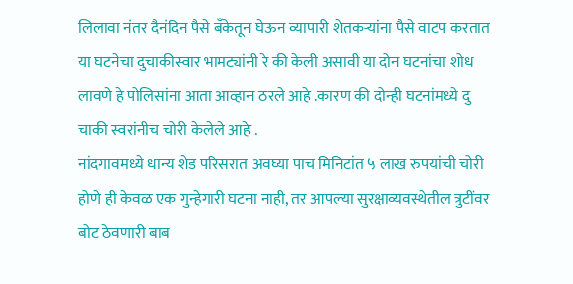लिलावा नंतर दैनंदिन पैसे बँकेतून घेऊन व्यापारी शेतकऱ्यांना पैसे वाटप करतात या घटनेचा दुचाकीस्वार भामट्यांनी रे की केली असावी या दोन घटनांचा शोध लावणे हे पोलिसांना आता आव्हान ठरले आहे .कारण की दोन्ही घटनांमध्ये दु चाकी स्वरांनीच चोरी केलेले आहे .
नांदगावमध्ये धान्य शेड परिसरात अवघ्या पाच मिनिटांत ५ लाख रुपयांची चोरी होणे ही केवळ एक गुन्हेगारी घटना नाही, तर आपल्या सुरक्षाव्यवस्थेतील त्रुटींवर बोट ठेवणारी बाब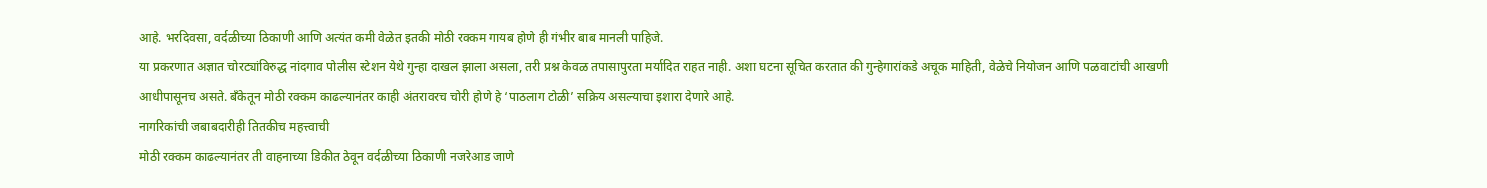आहे. भरदिवसा, वर्दळीच्या ठिकाणी आणि अत्यंत कमी वेळेत इतकी मोठी रक्कम गायब होणे ही गंभीर बाब मानली पाहिजे.
या प्रकरणात अज्ञात चोरट्यांविरुद्ध नांदगाव पोलीस स्टेशन येथे गुन्हा दाखल झाला असला, तरी प्रश्न केवळ तपासापुरता मर्यादित राहत नाही. अशा घटना सूचित करतात की गुन्हेगारांकडे अचूक माहिती, वेळेचे नियोजन आणि पळवाटांची आखणी आधीपासूनच असते. बँकेतून मोठी रक्कम काढल्यानंतर काही अंतरावरच चोरी होणे हे ‘पाठलाग टोळी’ सक्रिय असल्याचा इशारा देणारे आहे.
नागरिकांची जबाबदारीही तितकीच महत्त्वाची
मोठी रक्कम काढल्यानंतर ती वाहनाच्या डिकीत ठेवून वर्दळीच्या ठिकाणी नजरेआड जाणे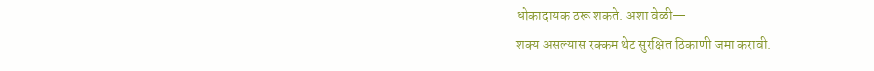धोकादायक ठरू शकते. अशा वेळी—
शक्य असल्यास रक्कम थेट सुरक्षित ठिकाणी जमा करावी.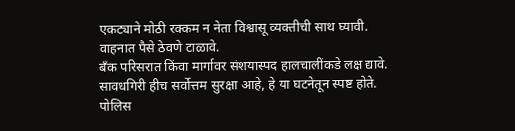एकट्याने मोठी रक्कम न नेता विश्वासू व्यक्तीची साथ घ्यावी.
वाहनात पैसे ठेवणे टाळावे.
बँक परिसरात किंवा मार्गावर संशयास्पद हालचालींकडे लक्ष द्यावे.
सावधगिरी हीच सर्वोत्तम सुरक्षा आहे, हे या घटनेतून स्पष्ट होते.
पोलिस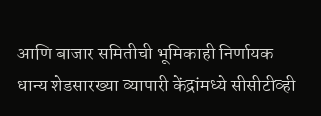आणि बाजार समितीची भूमिकाही निर्णायक
धान्य शेडसारख्या व्यापारी केंद्रांमध्ये सीसीटीव्ही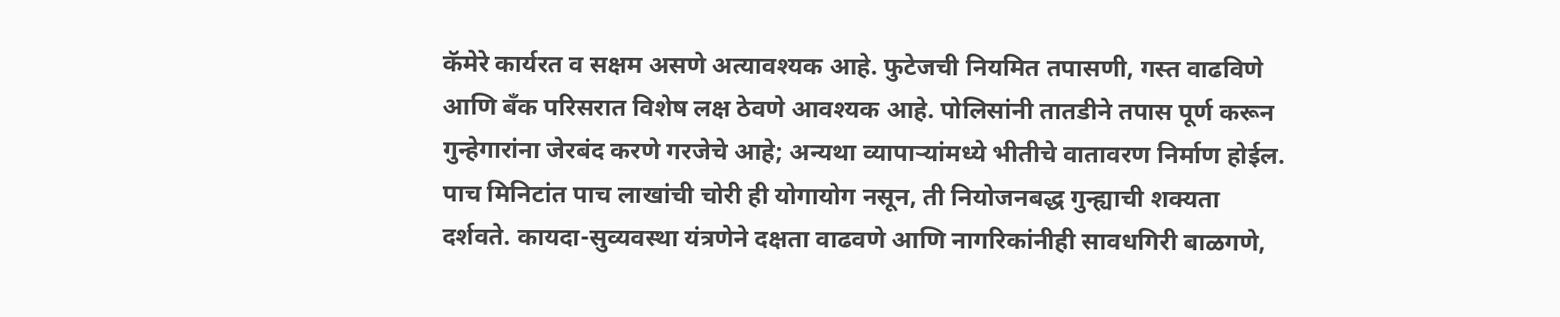कॅमेरे कार्यरत व सक्षम असणे अत्यावश्यक आहे. फुटेजची नियमित तपासणी, गस्त वाढविणे आणि बँक परिसरात विशेष लक्ष ठेवणे आवश्यक आहे. पोलिसांनी तातडीने तपास पूर्ण करून गुन्हेगारांना जेरबंद करणे गरजेचे आहे; अन्यथा व्यापाऱ्यांमध्ये भीतीचे वातावरण निर्माण होईल.
पाच मिनिटांत पाच लाखांची चोरी ही योगायोग नसून, ती नियोजनबद्ध गुन्ह्याची शक्यता दर्शवते. कायदा-सुव्यवस्था यंत्रणेने दक्षता वाढवणे आणि नागरिकांनीही सावधगिरी बाळगणे,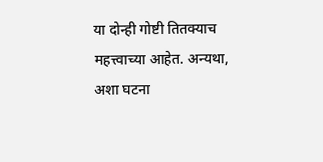या दोन्ही गोष्टी तितक्याच महत्त्वाच्या आहेत. अन्यथा, अशा घटना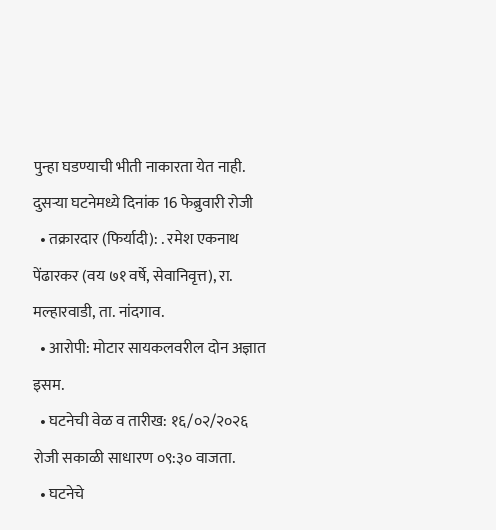पुन्हा घडण्याची भीती नाकारता येत नाही.
दुसऱ्या घटनेमध्ये दिनांक 16 फेब्रुवारी रोजी
  • तक्रारदार (फिर्यादी): . रमेश एकनाथ पेंढारकर (वय ७१ वर्षे, सेवानिवृत्त), रा. मल्हारवाडी, ता. नांदगाव.
  • आरोपी: मोटार सायकलवरील दोन अज्ञात इसम.
  • घटनेची वेळ व तारीख: १६/०२/२०२६ रोजी सकाळी साधारण ०९:३० वाजता.
  • घटनेचे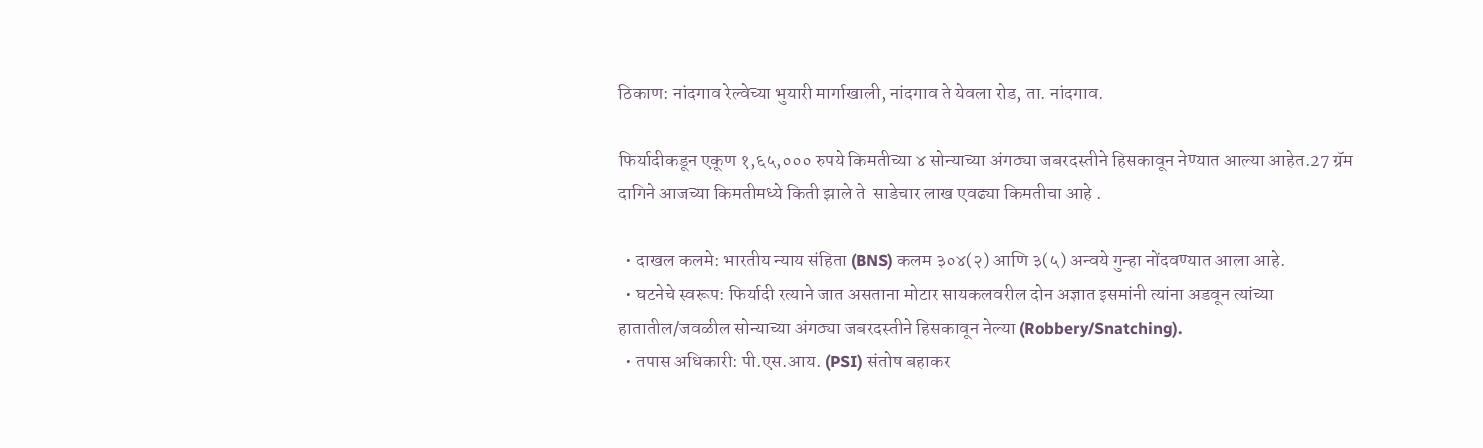ठिकाण: नांदगाव रेल्वेच्या भुयारी मार्गाखाली, नांदगाव ते येवला रोड, ता. नांदगाव.

फिर्यादीकडून एकूण १,६५,००० रुपये किमतीच्या ४ सोन्याच्या अंगठ्या जबरदस्तीने हिसकावून नेण्यात आल्या आहेत.27 ग्रॅम दागिने आजच्या किमतीमध्ये किती झाले ते  साडेचार लाख एवढ्या किमतीचा आहे .

  • दाखल कलमे: भारतीय न्याय संहिता (BNS) कलम ३०४(२) आणि ३(५) अन्वये गुन्हा नोंदवण्यात आला आहे.
  • घटनेचे स्वरूप: फिर्यादी रत्याने जात असताना मोटार सायकलवरील दोन अज्ञात इसमांनी त्यांना अडवून त्यांच्या हातातील/जवळील सोन्याच्या अंगठ्या जबरदस्तीने हिसकावून नेल्या (Robbery/Snatching).
  • तपास अधिकारी: पी.एस.आय. (PSI) संतोष बहाकर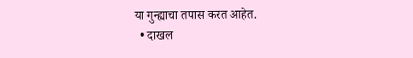या गुन्ह्याचा तपास करत आहेत.
  • दाखल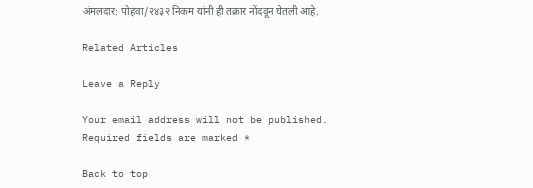अंमलदार: पोहवा/२४३२ निकम यांनी ही तक्रार नोंदवून घेतली आहे.

Related Articles

Leave a Reply

Your email address will not be published. Required fields are marked *

Back to top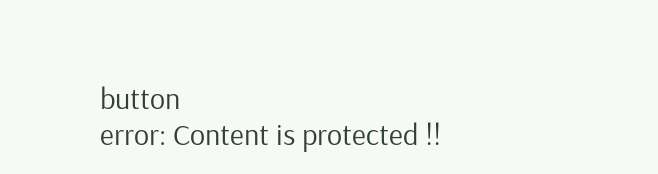button
error: Content is protected !!